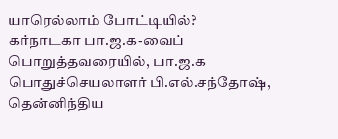யாரெல்லாம் போட்டியில்?
கர்நாடகா பா.ஜ.க-வைப் பொறுத்தவரையில், பா.ஜ.க பொதுச்செயலாளர் பி.எல்.சந்தோஷ், தென்னிந்திய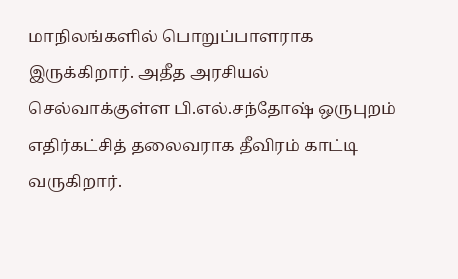மாநிலங்களில் பொறுப்பாளராக இருக்கிறார். அதீத அரசியல் செல்வாக்குள்ள பி.எல்.சந்தோஷ் ஒருபுறம் எதிர்கட்சித் தலைவராக தீவிரம் காட்டி வருகிறார்.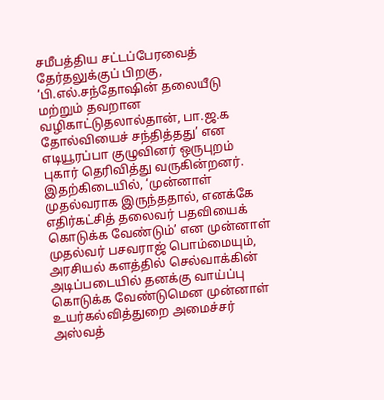சமீபத்திய சட்டப்பேரவைத் தேர்தலுக்குப் பிறகு, ‘பி.எல்.சந்தோஷின் தலையீடு மற்றும் தவறான வழிகாட்டுதலால்தான், பா.ஜ.க தோல்வியைச் சந்தித்தது’ என எடியூரப்பா குழுவினர் ஒருபுறம் புகார் தெரிவித்து வருகின்றனர்.
இதற்கிடையில், ‘முன்னாள் முதல்வராக இருந்ததால், எனக்கே எதிர்கட்சித் தலைவர் பதவியைக் கொடுக்க வேண்டும்’ என முன்னாள் முதல்வர் பசவராஜ் பொம்மையும், அரசியல் களத்தில் செல்வாக்கின் அடிப்படையில் தனக்கு வாய்ப்பு கொடுக்க வேண்டுமென முன்னாள் உயர்கல்வித்துறை அமைச்சர் அஸ்வத்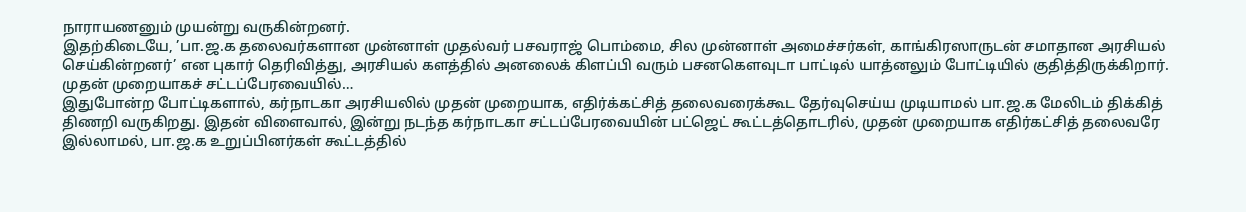நாராயணனும் முயன்று வருகின்றனர்.
இதற்கிடையே, ’பா.ஜ.க தலைவர்களான முன்னாள் முதல்வர் பசவராஜ் பொம்மை, சில முன்னாள் அமைச்சர்கள், காங்கிரஸாருடன் சமாதான அரசியல் செய்கின்றனர்’ என புகார் தெரிவித்து, அரசியல் களத்தில் அனலைக் கிளப்பி வரும் பசனகெளவுடா பாட்டில் யாத்னலும் போட்டியில் குதித்திருக்கிறார்.
முதன் முறையாகச் சட்டப்பேரவையில்…
இதுபோன்ற போட்டிகளால், கர்நாடகா அரசியலில் முதன் முறையாக, எதிர்க்கட்சித் தலைவரைக்கூட தேர்வுசெய்ய முடியாமல் பா.ஜ.க மேலிடம் திக்கித் திணறி வருகிறது. இதன் விளைவால், இன்று நடந்த கர்நாடகா சட்டப்பேரவையின் பட்ஜெட் கூட்டத்தொடரில், முதன் முறையாக எதிர்கட்சித் தலைவரே இல்லாமல், பா.ஜ.க உறுப்பினர்கள் கூட்டத்தில்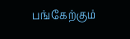பங்கேற்கும்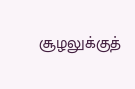சூழலுக்குத்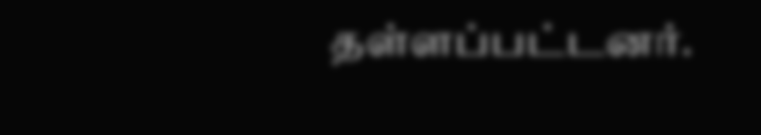தள்ளப்பட்டனர்.